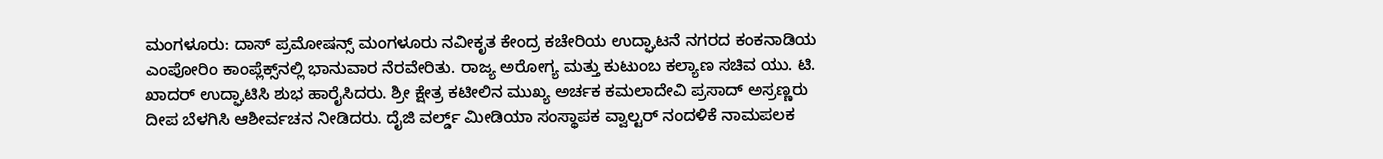ಮಂಗಳೂರು: ದಾಸ್ ಪ್ರಮೋಷನ್ಸ್ ಮಂಗಳೂರು ನವೀಕೃತ ಕೇಂದ್ರ ಕಚೇರಿಯ ಉದ್ಘಾಟನೆ ನಗರದ ಕಂಕನಾಡಿಯ ಎಂಪೋರಿಂ ಕಾಂಪ್ಲೆಕ್ಸ್‌ನಲ್ಲಿ ಭಾನುವಾರ ನೆರವೇರಿತು. ರಾಜ್ಯ ಅರೋಗ್ಯ ಮತ್ತು ಕುಟುಂಬ ಕಲ್ಯಾಣ ಸಚಿವ ಯು. ಟಿ. ಖಾದರ್ ಉದ್ಘಾಟಿಸಿ ಶುಭ ಹಾರೈಸಿದರು. ಶ್ರೀ ಕ್ಷೇತ್ರ ಕಟೀಲಿನ ಮುಖ್ಯ ಅರ್ಚಕ ಕಮಲಾದೇವಿ ಪ್ರಸಾದ್ ಅಸ್ರಣ್ಣರು ದೀಪ ಬೆಳಗಿಸಿ ಆಶೀರ್ವಚನ ನೀಡಿದರು. ದೈಜಿ ವರ್ಲ್ಡ್ ಮೀಡಿಯಾ ಸಂಸ್ಥಾಪಕ ವ್ವಾಲ್ಟರ್ ನಂದಳಿಕೆ ನಾಮಪಲಕ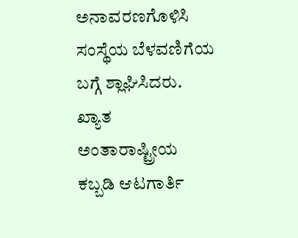ಅನಾವರಣಗೊಳಿಸಿ ಸಂಸ್ಥೆಯ ಬೆಳವಣಿಗೆಯ ಬಗ್ಗೆ ಶ್ಲಾಘಿಸಿದರು. ಖ್ಯಾತ ಅಂತಾರಾಷ್ಟ್ರೀಯ ಕಬ್ಬಡಿ ಆಟಗಾರ್ತಿ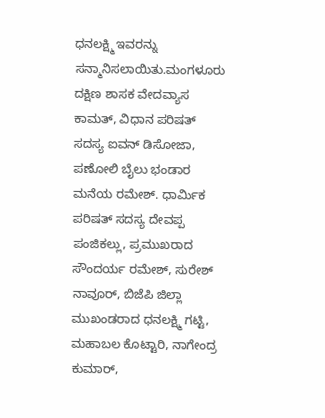ಧನಲಕ್ಷ್ಮಿ ಇವರನ್ನು ಸನ್ಮಾನಿಸಲಾಯಿತು.ಮಂಗಳೂರು ದಕ್ಷಿಣ ಶಾಸಕ ವೇದವ್ಯಾಸ ಕಾಮತ್‌, ವಿಧಾನ ಪರಿಷತ್ ಸದಸ್ಯ ಐವನ್ ಡಿಸೋಜಾ, ಪಣೋಲಿ ಬೈಲು ಭಂಡಾರ ಮನೆಯ ರಮೇಶ್. ಧಾರ್ಮಿಕ ಪರಿಷತ್ ಸದಸ್ಯ ದೇವಪ್ಪ ಪಂಜಿಕಲ್ಲು, ಪ್ರಮುಖರಾದ ಸೌಂದರ್ಯ ರಮೇಶ್, ಸುರೇಶ್ ನಾವೂರ್, ಬಿಜೆಪಿ ಜಿಲ್ಲಾ ಮುಖಂಡರಾದ ಧನಲಕ್ಷ್ಮಿ ಗಟ್ಟಿ, ಮಹಾಬಲ ಕೊಟ್ಟಾರಿ, ನಾಗೇಂದ್ರ ಕುಮಾರ್,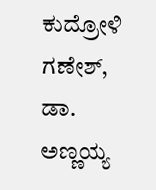ಕುದ್ರೋಳಿ ಗಣೇಶ್, ಡಾ. ಅಣ್ಣಯ್ಯ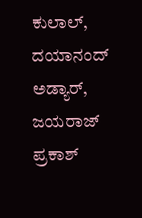ಕುಲಾಲ್, ದಯಾನಂದ್ ಅಡ್ಯಾರ್, ಜಯರಾಜ್ ಪ್ರಕಾಶ್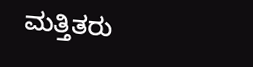ಮತ್ತಿತರು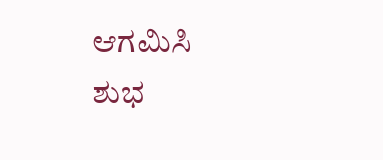ಆಗಮಿಸಿ ಶುಭ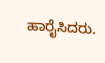ಹಾರೈಸಿದರು.